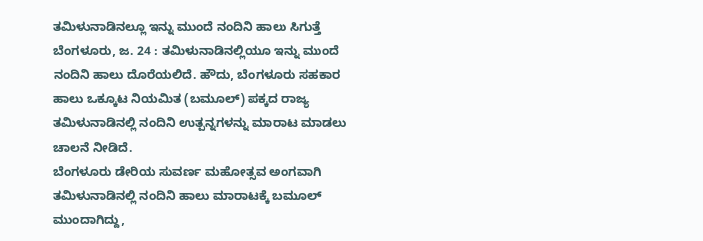ತಮಿಳುನಾಡಿನಲ್ಲೂ ಇನ್ನು ಮುಂದೆ ನಂದಿನಿ ಹಾಲು ಸಿಗುತ್ತೆ
ಬೆಂಗಳೂರು, ಜ. 24 : ತಮಿಳುನಾಡಿನಲ್ಲಿಯೂ ಇನ್ನು ಮುಂದೆ ನಂದಿನಿ ಹಾಲು ದೊರೆಯಲಿದೆ. ಹೌದು, ಬೆಂಗಳೂರು ಸಹಕಾರ ಹಾಲು ಒಕ್ಕೂಟ ನಿಯಮಿತ (ಬಮೂಲ್) ಪಕ್ಕದ ರಾಜ್ಯ ತಮಿಳುನಾಡಿನಲ್ಲಿ ನಂದಿನಿ ಉತ್ಪನ್ನಗಳನ್ನು ಮಾರಾಟ ಮಾಡಲು ಚಾಲನೆ ನೀಡಿದೆ.
ಬೆಂಗಳೂರು ಡೇರಿಯ ಸುವರ್ಣ ಮಹೋತ್ಸವ ಅಂಗವಾಗಿ ತಮಿಳುನಾಡಿನಲ್ಲಿ ನಂದಿನಿ ಹಾಲು ಮಾರಾಟಕ್ಕೆ ಬಮೂಲ್ ಮುಂದಾಗಿದ್ದು,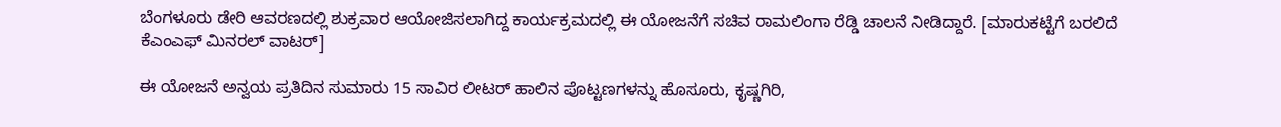ಬೆಂಗಳೂರು ಡೇರಿ ಆವರಣದಲ್ಲಿ ಶುಕ್ರವಾರ ಆಯೋಜಿಸಲಾಗಿದ್ದ ಕಾರ್ಯಕ್ರಮದಲ್ಲಿ ಈ ಯೋಜನೆಗೆ ಸಚಿವ ರಾಮಲಿಂಗಾ ರೆಡ್ಡಿ ಚಾಲನೆ ನೀಡಿದ್ದಾರೆ. [ಮಾರುಕಟ್ಟೆಗೆ ಬರಲಿದೆ ಕೆಎಂಎಫ್ ಮಿನರಲ್ ವಾಟರ್]

ಈ ಯೋಜನೆ ಅನ್ವಯ ಪ್ರತಿದಿನ ಸುಮಾರು 15 ಸಾವಿರ ಲೀಟರ್ ಹಾಲಿನ ಪೊಟ್ಟಣಗಳನ್ನು ಹೊಸೂರು, ಕೃಷ್ಣಗಿರಿ,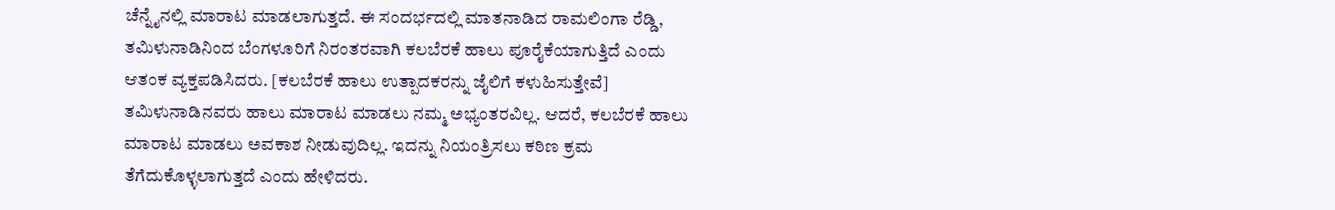ಚೆನ್ನೈನಲ್ಲಿ ಮಾರಾಟ ಮಾಡಲಾಗುತ್ತದೆ. ಈ ಸಂದರ್ಭದಲ್ಲಿ ಮಾತನಾಡಿದ ರಾಮಲಿಂಗಾ ರೆಡ್ಡಿ, ತಮಿಳುನಾಡಿನಿಂದ ಬೆಂಗಳೂರಿಗೆ ನಿರಂತರವಾಗಿ ಕಲಬೆರಕೆ ಹಾಲು ಪೂರೈಕೆಯಾಗುತ್ತಿದೆ ಎಂದು ಆತಂಕ ವ್ಯಕ್ತಪಡಿಸಿದರು. [ಕಲಬೆರಕೆ ಹಾಲು ಉತ್ಪಾದಕರನ್ನು ಜೈಲಿಗೆ ಕಳುಹಿಸುತ್ತೇವೆ]
ತಮಿಳುನಾಡಿನವರು ಹಾಲು ಮಾರಾಟ ಮಾಡಲು ನಮ್ಮ ಅಭ್ಯಂತರವಿಲ್ಲ. ಆದರೆ, ಕಲಬೆರಕೆ ಹಾಲು ಮಾರಾಟ ಮಾಡಲು ಅವಕಾಶ ನೀಡುವುದಿಲ್ಲ. ಇದನ್ನು ನಿಯಂತ್ರಿಸಲು ಕಠಿಣ ಕ್ರಮ ತೆಗೆದುಕೊಳ್ಳಲಾಗುತ್ತದೆ ಎಂದು ಹೇಳಿದರು.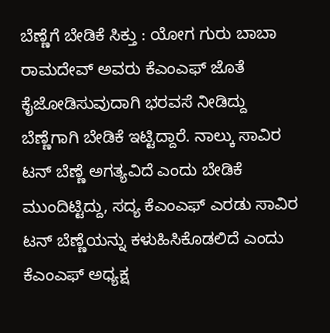ಬೆಣ್ಣೆಗೆ ಬೇಡಿಕೆ ಸಿಕ್ತು : ಯೋಗ ಗುರು ಬಾಬಾ ರಾಮದೇವ್ ಅವರು ಕೆಎಂಎಫ್ ಜೊತೆ ಕೈಜೋಡಿಸುವುದಾಗಿ ಭರವಸೆ ನೀಡಿದ್ದು ಬೆಣ್ಣೆಗಾಗಿ ಬೇಡಿಕೆ ಇಟ್ಟಿದ್ದಾರೆ. ನಾಲ್ಕು ಸಾವಿರ ಟನ್ ಬೆಣ್ಣೆ ಅಗತ್ಯವಿದೆ ಎಂದು ಬೇಡಿಕೆ ಮುಂದಿಟ್ಟಿದ್ದು, ಸದ್ಯ ಕೆಎಂಎಫ್ ಎರಡು ಸಾವಿರ ಟನ್ ಬೆಣ್ಣೆಯನ್ನು ಕಳುಹಿಸಿಕೊಡಲಿದೆ ಎಂದು ಕೆಎಂಎಫ್ ಅಧ್ಯಕ್ಷ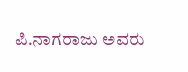ಪಿ.ನಾಗರಾಜು ಅವರು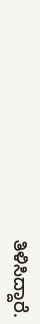ತಿಳಿಸಿದ್ದಾರೆ.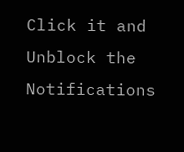Click it and Unblock the Notifications